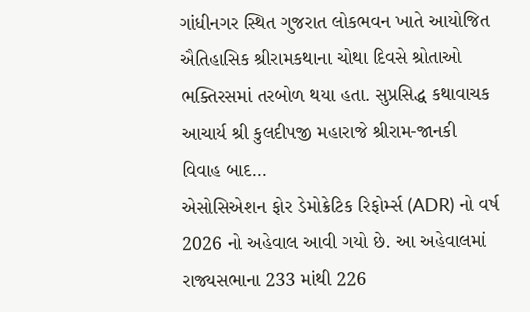ગાંધીનગર સ્થિત ગુજરાત લોકભવન ખાતે આયોજિત ઐતિહાસિક શ્રીરામકથાના ચોથા દિવસે શ્રોતાઓ ભક્તિરસમાં તરબોળ થયા હતા. સુપ્રસિદ્ધ કથાવાચક આચાર્ય શ્રી કુલદીપજી મહારાજે શ્રીરામ-જાનકી વિવાહ બાદ...
એસોસિએશન ફોર ડેમોક્રેટિક રિફોર્મ્સ (ADR) નો વર્ષ 2026 નો અહેવાલ આવી ગયો છે. આ અહેવાલમાં રાજ્યસભાના 233 માંથી 226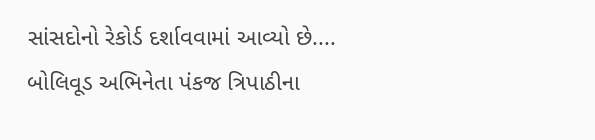સાંસદોનો રેકોર્ડ દર્શાવવામાં આવ્યો છે....
બોલિવૂડ અભિનેતા પંકજ ત્રિપાઠીના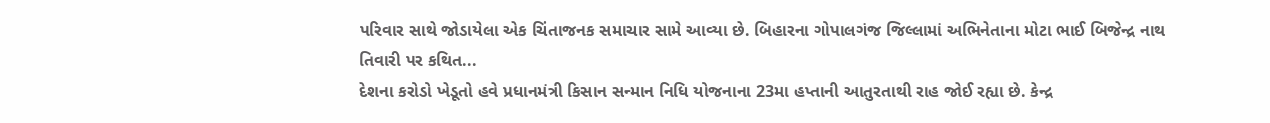પરિવાર સાથે જોડાયેલા એક ચિંતાજનક સમાચાર સામે આવ્યા છે. બિહારના ગોપાલગંજ જિલ્લામાં અભિનેતાના મોટા ભાઈ બિજેન્દ્ર નાથ તિવારી પર કથિત...
દેશના કરોડો ખેડૂતો હવે પ્રધાનમંત્રી કિસાન સન્માન નિધિ યોજનાના 23મા હપ્તાની આતુરતાથી રાહ જોઈ રહ્યા છે. કેન્દ્ર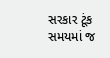સરકાર ટૂંક સમયમાં જ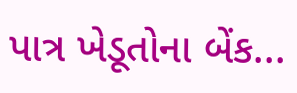પાત્ર ખેડૂતોના બેંક...